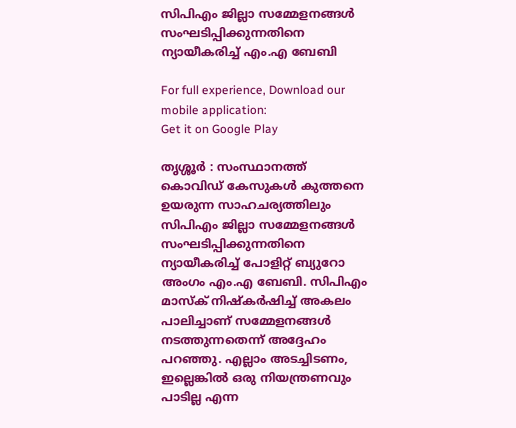സിപിഎം ജില്ലാ സമ്മേളനങ്ങള്‍ സംഘടിപ്പിക്കുന്നതിനെ ന്യായീകരിച്ച്‌ എം.എ ബേബി

For full experience, Download our mobile application:
Get it on Google Play

തൃശ്ശൂര്‍ : സംസ്ഥാനത്ത് കൊവിഡ് കേസുകള്‍ കുത്തനെ ഉയരുന്ന സാഹചര്യത്തിലും സിപിഎം ജില്ലാ സമ്മേളനങ്ങള്‍ സംഘടിപ്പിക്കുന്നതിനെ ന്യായീകരിച്ച്‌ പോളിറ്റ് ബ്യുറോ അംഗം എം.എ ബേബി. സിപിഎം മാസ്ക് നിഷ്കര്‍ഷിച്ച്‌ അകലം പാലിച്ചാണ് സമ്മേളനങ്ങള്‍ നടത്തുന്നതെന്ന് അദ്ദേഹം പറഞ്ഞു. എല്ലാം അടച്ചിടണം, ഇല്ലെങ്കില്‍ ഒരു നിയന്ത്രണവും പാടില്ല എന്ന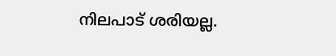നിലപാട് ശരിയല്ല.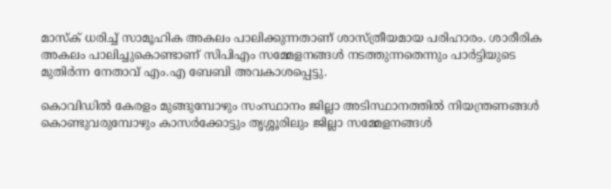മാസ്ക് ധരിച്ച്‌ സാമൂഹിക അകലം പാലിക്കുന്നതാണ് ശാസ്ത്രീയമായ പരിഹാരം. ശാരീരിക അകലം പാലിച്ചുകൊണ്ടാണ് സിപിഎം സമ്മേളനങ്ങള്‍ നടത്തുന്നതെന്നും പാര്‍ട്ടിയുടെ മുതിര്‍ന്ന നേതാവ് എം.എ ബേബി അവകാശപ്പെട്ടു.

കൊവിഡില്‍ കേരളം മുങ്ങുമ്പോഴും സംസ്ഥാനം ജില്ലാ അടിസ്ഥാനത്തില്‍ നിയന്ത്രണങ്ങള്‍ കൊണ്ടുവരുമ്പോഴും കാസര്‍ക്കോട്ടും തൃശ്ശൂരിലും ജില്ലാ സമ്മേളനങ്ങള്‍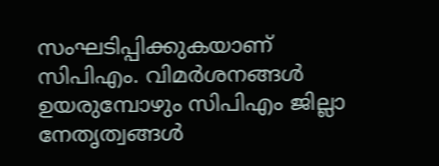സംഘടിപ്പിക്കുകയാണ് സിപിഎം. വിമര്‍ശനങ്ങള്‍ ഉയരുമ്പോഴും സിപിഎം ജില്ലാ നേതൃത്വങ്ങള്‍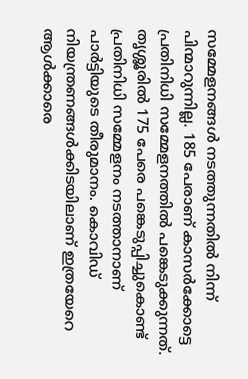സമ്മേളനങ്ങള്‍ നടത്തുന്നതില്‍ നിന്ന് പിന്മാറുന്നില്ല. 185 പേരാണ് കാസര്‍ക്കോട്ടെ പ്രതിനിധി സമ്മേളനത്തില്‍ പങ്കെടുക്കുന്നത്. തൃശ്ശൂരില്‍ 175 പേരെ പങ്കെടുപ്പിച്ചുകൊണ്ട് പ്രതിനിധി സമ്മേളനം നടത്താനാണ് പാര്‍ട്ടിയുടെ തീരുമാനം. കൊവിഡ് നിയന്ത്രണങ്ങള്‍ക്കിടയിലാണ് ഇത്രയേറെ ആള്‍ക്കാരെ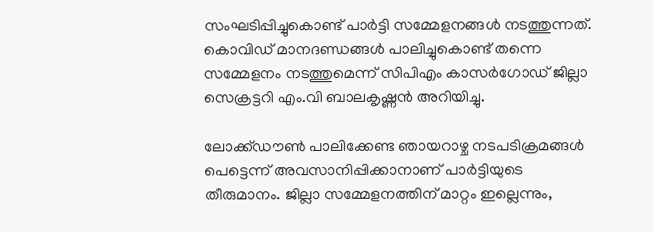സംഘടിപ്പിച്ചുകൊണ്ട് പാര്‍ട്ടി സമ്മേളനങ്ങള്‍ നടത്തുന്നത്. കൊവിഡ് മാനദണ്ഡങ്ങള്‍ പാലിച്ചുകൊണ്ട് തന്നെ സമ്മേളനം നടത്തുമെന്ന് സിപിഎം കാസര്‍ഗോഡ് ജില്ലാ സെക്രട്ടറി എം.വി ബാലകൃഷ്ണന്‍ അറിയിച്ചു.

ലോക്ക്ഡൗണ്‍ പാലിക്കേണ്ട ഞായറാഴ്ച നടപടിക്രമങ്ങള്‍ പെട്ടെന്ന് അവസാനിപ്പിക്കാനാണ് പാര്‍ട്ടിയുടെ തീരുമാനം. ജില്ലാ സമ്മേളനത്തിന് മാറ്റം ഇല്ലെന്നും,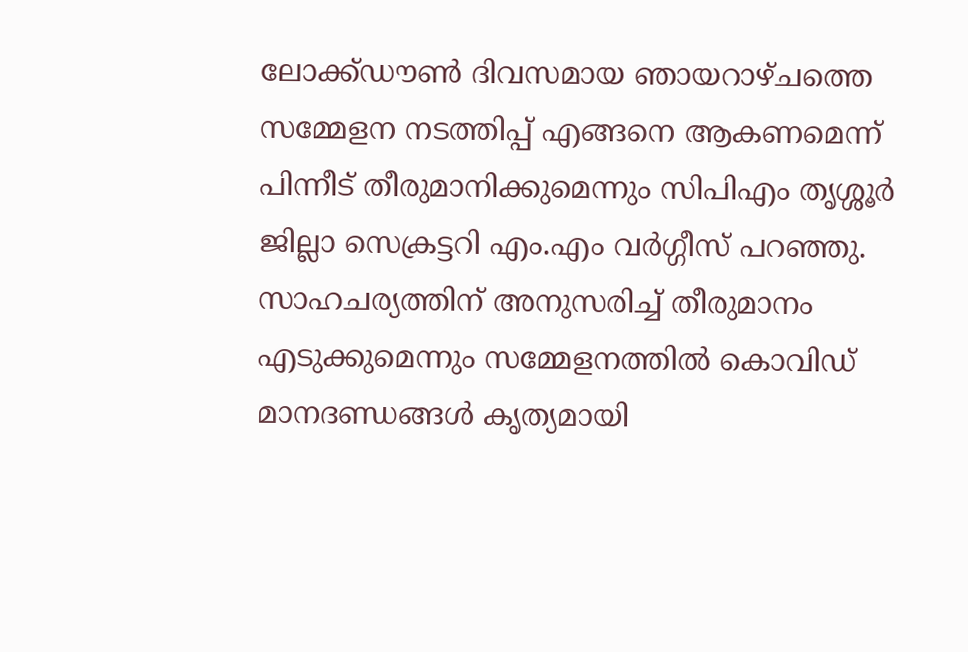ലോക്ക്ഡൗണ്‍ ദിവസമായ ഞായറാഴ്ചത്തെ സമ്മേളന നടത്തിപ്പ് എങ്ങനെ ആകണമെന്ന് പിന്നീട് തീരുമാനിക്കുമെന്നും സിപിഎം തൃശ്ശൂര്‍ ജില്ലാ സെക്രട്ടറി എം.എം വര്‍ഗ്ഗീസ് പറഞ്ഞു. സാഹചര്യത്തിന് അനുസരിച്ച്‌ തീരുമാനം എടുക്കുമെന്നും സമ്മേളനത്തില്‍ കൊവിഡ് മാനദണ്ഡങ്ങള്‍ കൃത്യമായി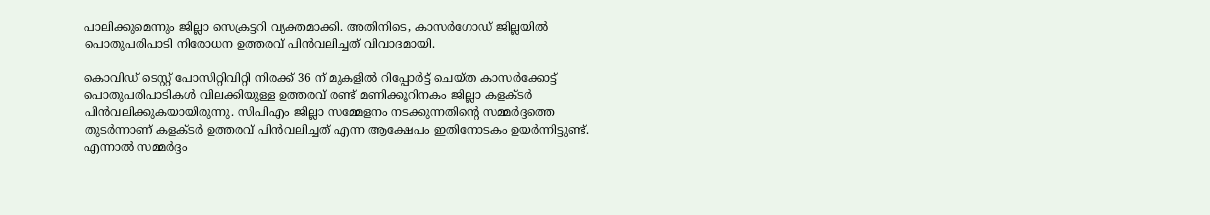പാലിക്കുമെന്നും ജില്ലാ സെക്രട്ടറി വ്യക്തമാക്കി. അതിനിടെ, കാസര്‍ഗോഡ് ജില്ലയില്‍ പൊതുപരിപാടി നിരോധന ഉത്തരവ് പിന്‍വലിച്ചത് വിവാദമായി.

കൊവിഡ് ടെസ്റ്റ് പോസിറ്റിവിറ്റി നിരക്ക് 36 ന് മുകളില്‍ റിപ്പോര്‍ട്ട് ചെയ്ത കാസര്‍ക്കോട്ട് പൊതുപരിപാടികള്‍ വിലക്കിയുള്ള ഉത്തരവ് രണ്ട് മണിക്കൂറിനകം ജില്ലാ കളക്ടര്‍ പിന്‍വലിക്കുകയായിരുന്നു. സിപിഎം ജില്ലാ സമ്മേളനം നടക്കുന്നതിന്റെ സമ്മര്‍ദ്ദത്തെ തുടര്‍ന്നാണ് കളക്ടര്‍ ഉത്തരവ് പിന്‍വലിച്ചത് എന്ന ആക്ഷേപം ഇതിനോടകം ഉയര്‍ന്നിട്ടുണ്ട്. എന്നാല്‍ സമ്മര്‍ദ്ദം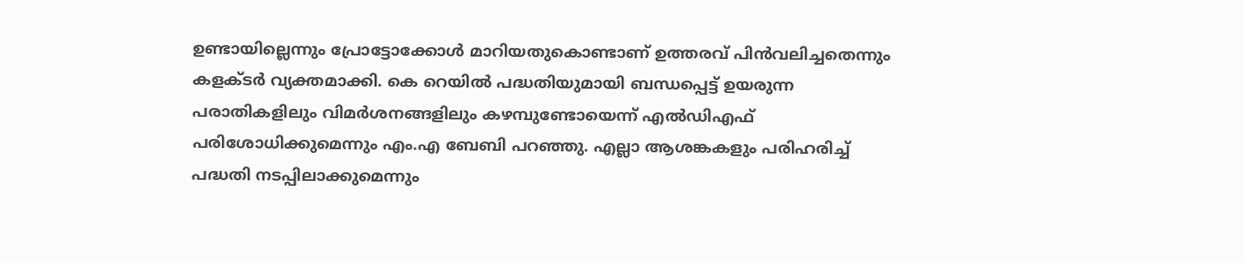ഉണ്ടായില്ലെന്നും പ്രോട്ടോക്കോള്‍ മാറിയതുകൊണ്ടാണ് ഉത്തരവ് പിന്‍വലിച്ചതെന്നും കളക്ടര്‍ വ്യക്തമാക്കി. കെ റെയില്‍ പദ്ധതിയുമായി ബന്ധപ്പെട്ട് ഉയരുന്ന പരാതികളിലും വിമര്‍ശനങ്ങളിലും കഴമ്പുണ്ടോയെന്ന് എല്‍ഡിഎഫ് പരിശോധിക്കുമെന്നും എം.എ ബേബി പറഞ്ഞു. എല്ലാ ആശങ്കകളും പരിഹരിച്ച്‌ പദ്ധതി നടപ്പിലാക്കുമെന്നും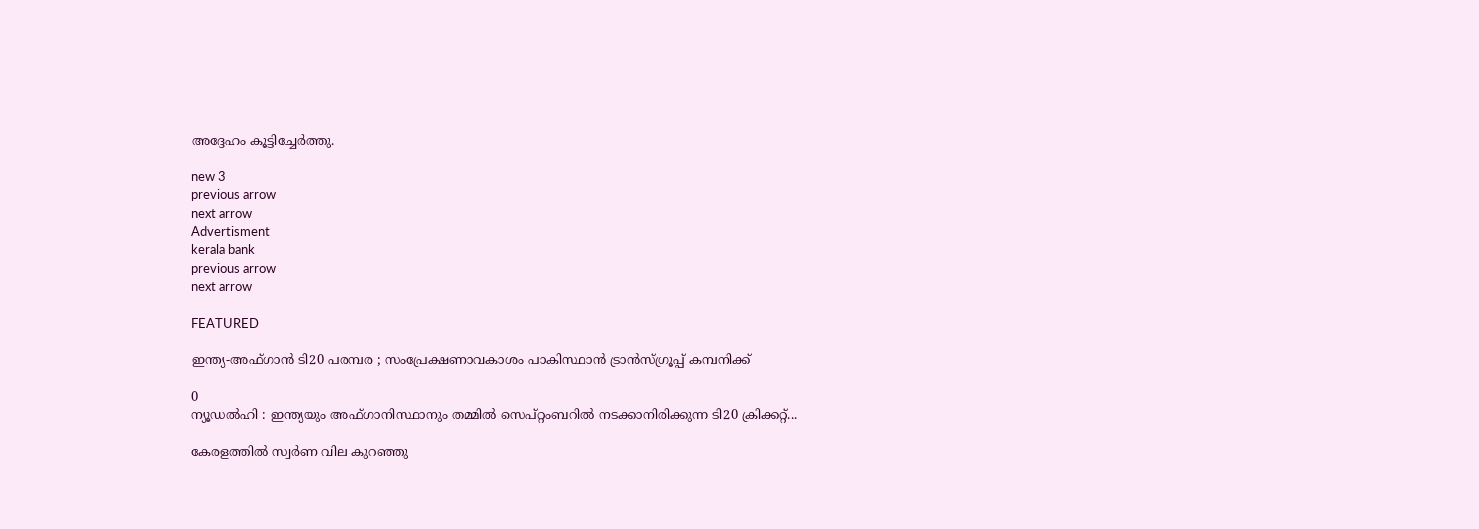അദ്ദേഹം കൂട്ടിച്ചേര്‍ത്തു.

new 3
previous arrow
next arrow
Advertisment
kerala bank
previous arrow
next arrow

FEATURED

ഇന്ത്യ-അഫ്ഗാൻ ടി20 പരമ്പര ; സംപ്രേക്ഷണാവകാശം പാകിസ്ഥാൻ ട്രാൻസ്ഗ്രൂപ്പ് കമ്പനിക്ക്

0
ന്യൂഡൽഹി : ഇന്ത്യയും അഫ്ഗാനിസ്ഥാനും തമ്മിൽ സെപ്റ്റംബറിൽ നടക്കാനിരിക്കുന്ന ടി20 ക്രിക്കറ്റ്...

കേരളത്തിൽ സ്വർണ വില കുറഞ്ഞു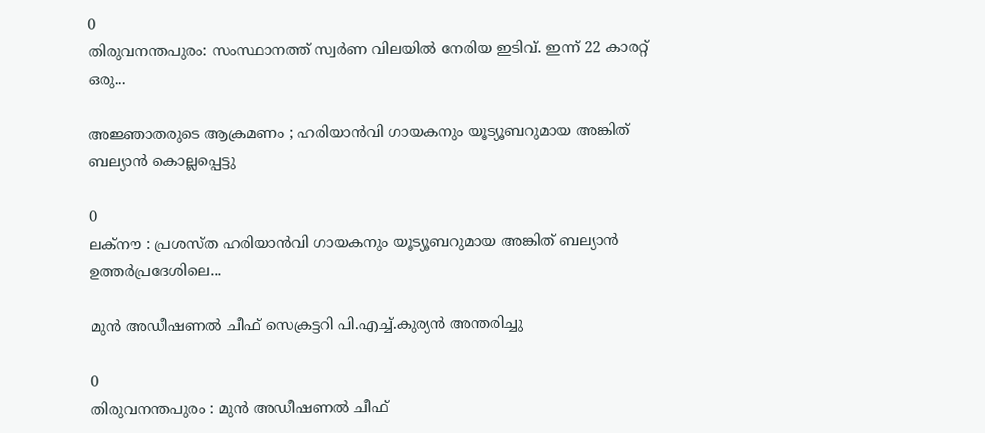0
തിരുവനന്തപുരം: സംസ്ഥാനത്ത് സ്വർണ വിലയിൽ നേരിയ ഇടിവ്. ഇന്ന് 22 കാരറ്റ് ഒരു...

അജ്ഞാതരുടെ ആക്രമണം ; ഹരിയാൻവി ഗായകനും യൂട്യൂബറുമായ അങ്കിത് ബല്യാൻ കൊല്ലപ്പെട്ടു

0
ലക്നൗ : പ്രശസ്ത ഹരിയാൻവി ഗായകനും യൂട്യൂബറുമായ അങ്കിത് ബല്യാൻ ഉത്തർപ്രദേശിലെ...

മുൻ അഡീഷണൽ ചീഫ് സെക്രട്ടറി പി.എച്ച്.കുര്യൻ അന്തരിച്ചു

0
തിരുവനന്തപുരം : മുൻ അഡീഷണൽ ചീഫ്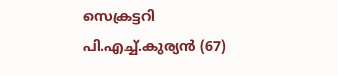സെക്രട്ടറി പി.എച്ച്.കുര്യൻ (67)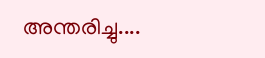അന്തരിച്ചു....